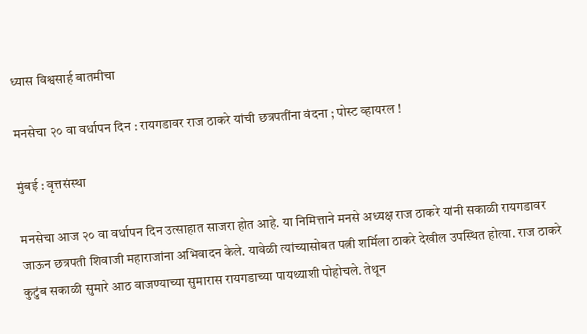ध्यास विश्वसार्ह बातमीचा

मनसेचा २० वा वर्धापन दिन : रायगडावर राज ठाकरे यांची छत्रपतींना वंदना ; पोस्ट व्हायरल !

मुंबई : वृत्तसंस्था

मनसेचा आज २० वा वर्धापन दिन उत्साहात साजरा होत आहे. या निमित्ताने मनसे अध्यक्ष राज ठाकरे यांनी सकाळी रायगडावर जाऊन छत्रपती शिवाजी महाराजांना अभिवादन केले. यावेळी त्यांच्यासोबत पत्नी शर्मिला ठाकरे देखील उपस्थित होत्या. राज ठाकरे कुटुंब सकाळी सुमारे आठ वाजण्याच्या सुमारास रायगडाच्या पायथ्याशी पोहोचले. तेथून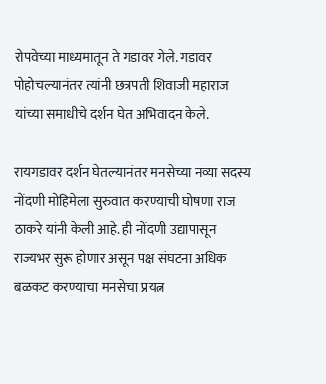रोपवेच्या माध्यमातून ते गडावर गेले. गडावर पोहोचल्यानंतर त्यांनी छत्रपती शिवाजी महाराज यांच्या समाधीचे दर्शन घेत अभिवादन केले.

रायगडावर दर्शन घेतल्यानंतर मनसेच्या नव्या सदस्य नोंदणी मोहिमेला सुरुवात करण्याची घोषणा राज ठाकरे यांनी केली आहे. ही नोंदणी उद्यापासून राज्यभर सुरू होणार असून पक्ष संघटना अधिक बळकट करण्याचा मनसेचा प्रयत्न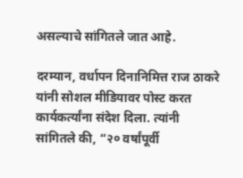असल्याचे सांगितले जात आहे.

दरम्यान, वर्धापन दिनानिमित्त राज ठाकरे यांनी सोशल मीडियावर पोस्ट करत कार्यकर्त्यांना संदेश दिला. त्यांनी सांगितले की, “२० वर्षांपूर्वी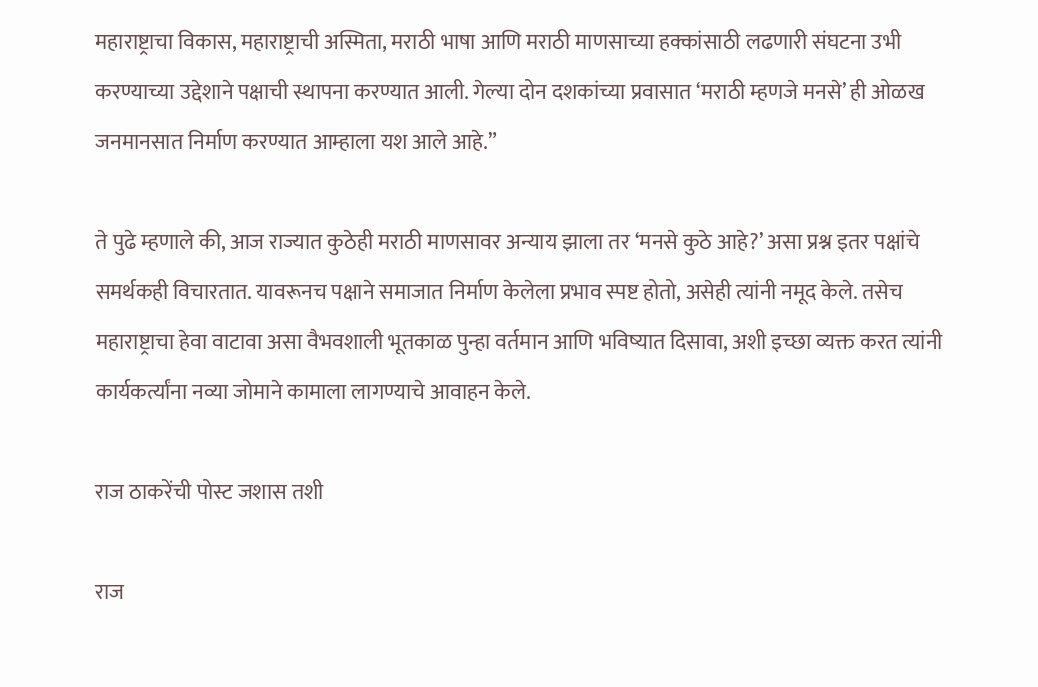महाराष्ट्राचा विकास, महाराष्ट्राची अस्मिता, मराठी भाषा आणि मराठी माणसाच्या हक्कांसाठी लढणारी संघटना उभी करण्याच्या उद्देशाने पक्षाची स्थापना करण्यात आली. गेल्या दोन दशकांच्या प्रवासात ‘मराठी म्हणजे मनसे’ ही ओळख जनमानसात निर्माण करण्यात आम्हाला यश आले आहे.”

ते पुढे म्हणाले की, आज राज्यात कुठेही मराठी माणसावर अन्याय झाला तर ‘मनसे कुठे आहे?’ असा प्रश्न इतर पक्षांचे समर्थकही विचारतात. यावरूनच पक्षाने समाजात निर्माण केलेला प्रभाव स्पष्ट होतो, असेही त्यांनी नमूद केले. तसेच महाराष्ट्राचा हेवा वाटावा असा वैभवशाली भूतकाळ पुन्हा वर्तमान आणि भविष्यात दिसावा, अशी इच्छा व्यक्त करत त्यांनी कार्यकर्त्यांना नव्या जोमाने कामाला लागण्याचे आवाहन केले.

राज ठाकरेंची पोस्ट जशास तशी

राज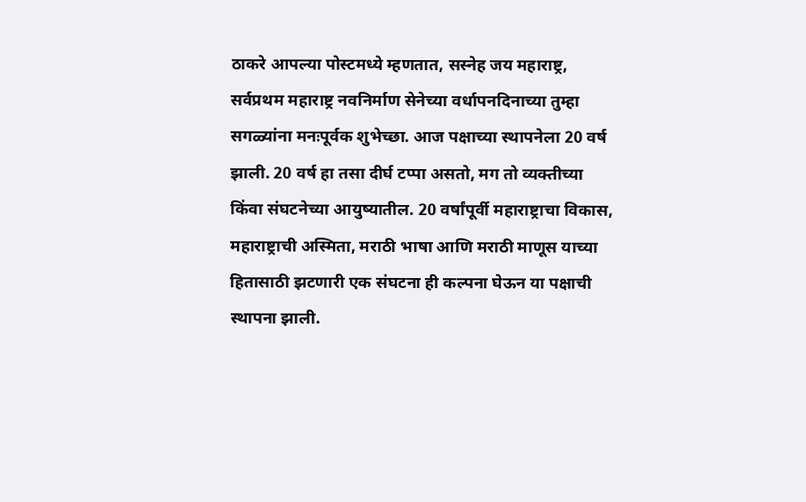ठाकरे आपल्या पोस्टमध्ये म्हणतात, सस्नेह जय महाराष्ट्र, सर्वप्रथम महाराष्ट्र नवनिर्माण सेनेच्या वर्धापनदिनाच्या तुम्हा सगळ्यांना मनःपूर्वक शुभेच्छा. आज पक्षाच्या स्थापनेला 20 वर्ष झाली. 20 वर्ष हा तसा दीर्घ टप्पा असतो, मग तो व्यक्तीच्या किंवा संघटनेच्या आयुष्यातील. 20 वर्षांपूर्वी महाराष्ट्राचा विकास, महाराष्ट्राची अस्मिता, मराठी भाषा आणि मराठी माणूस याच्या हितासाठी झटणारी एक संघटना ही कल्पना घेऊन या पक्षाची स्थापना झाली.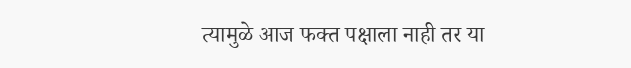त्यामुळे आज फक्त पक्षाला नाही तर या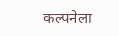कल्पनेला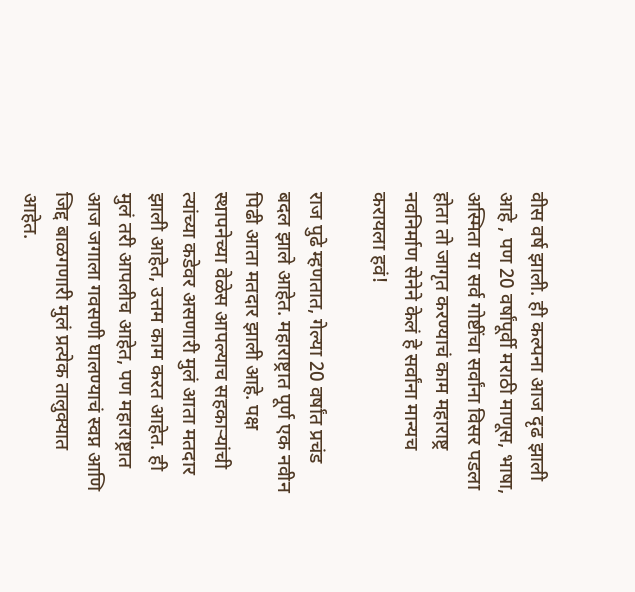वीस वर्ष झाली. ही कल्पना आज दृढ झाली आहे , पण 20 वर्षांपूर्वी मराठी माणूस, भाषा, अस्मिता या सर्व गोष्टींचा सर्वांना विसर पडला होता तो जागृत करण्याचं काम महाराष्ट्र नवनिर्माण सेनेने केलं हे सर्वांना मान्यच करायला हवं!

राज पुढे म्हणतात, गेल्या 20 वर्षांत प्रचंड बदल झाले आहेत. महाराष्ट्रात पूर्ण एक नवीन पिढी आता मतदार झाली आहे. पक्ष स्थापनेच्या वेळेस आपल्याच सहकाऱ्यांची त्यांच्या कडेवर असणारी मुलं आता मतदार झाली आहेत, उत्तम काम करत आहेत. ही मुलं तरी आपलीच आहेत, पण महाराष्ट्रात आज जगाला गवसणी घालण्याचं स्वप्न आणि जिद्द बाळगणारी मुलं प्रत्येक तालुक्यात आहेत.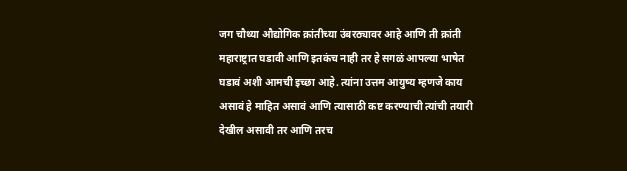जग चौथ्या औद्योगिक क्रांतीच्या उंबरठ्यावर आहे आणि ती क्रांती महाराष्ट्रात घडावी आणि इतकंच नाही तर हे सगळं आपल्या भाषेत घडावं अशी आमची इच्छा आहे. त्यांना उत्तम आयुष्य म्हणजे काय असावं हे माहित असावं आणि त्यासाठी कष्ट करण्याची त्यांची तयारी देखील असावी तर आणि तरच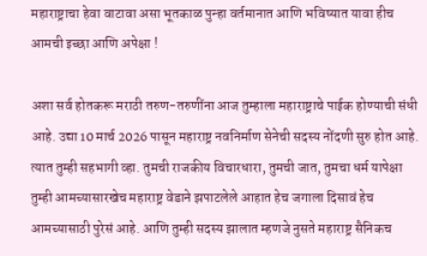महाराष्ट्राचा हेवा वाटावा असा भूतकाळ पुन्हा वर्तमानात आणि भविष्यात यावा हीच आमची इच्छा आणि अपेक्षा !

अशा सर्व होतकरू मराठी तरुण-तरुणींना आज तुम्हाला महाराष्ट्राचे पाईक होण्याची संधी आहे. उद्या 10 मार्च 2026 पासून महाराष्ट्र नवनिर्माण सेनेची सदस्य नोंदणी सुरु होत आहे. त्यात तुम्ही सहभागी व्हा. तुमची राजकीय विचारधारा, तुमची जात, तुमचा धर्म यापेक्षा तुम्ही आमच्यासारखेच महाराष्ट्र वेडाने झपाटलेले आहात हेच जगाला दिसावं हेच आमच्यासाठी पुरेसं आहे. आणि तुम्ही सदस्य झालात म्हणजे नुसते महाराष्ट्र सैनिकच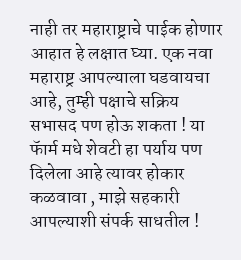नाही तर महाराष्ट्राचे पाईक होणार आहात हे लक्षात घ्या. एक नवा महाराष्ट्र आपल्याला घडवायचा आहे, तुम्ही पक्षाचे सक्रिय सभासद पण होऊ शकता ! या फॅार्म मधे शेवटी हा पर्याय पण दिलेला आहे त्यावर होकार कळवावा , माझे सहकारी आपल्याशी संपर्क साधतील !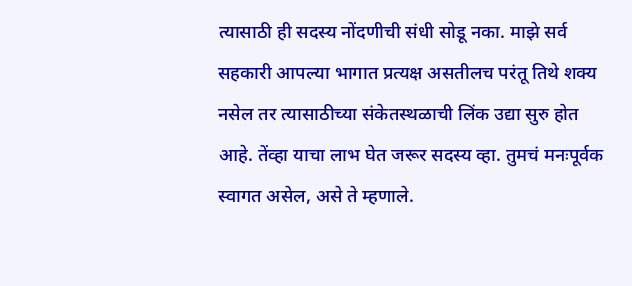त्यासाठी ही सदस्य नोंदणीची संधी सोडू नका. माझे सर्व सहकारी आपल्या भागात प्रत्यक्ष असतीलच परंतू तिथे शक्य नसेल तर त्यासाठीच्या संकेतस्थळाची लिंक उद्या सुरु होत आहे. तेंव्हा याचा लाभ घेत जरूर सदस्य व्हा. तुमचं मनःपूर्वक स्वागत असेल, असे ते म्हणाले.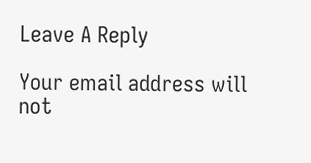Leave A Reply

Your email address will not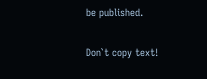be published.

Don`t copy text!